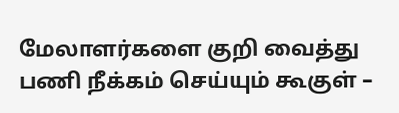மேலாளர்களை குறி வைத்து பணி நீக்கம் செய்யும் கூகுள் –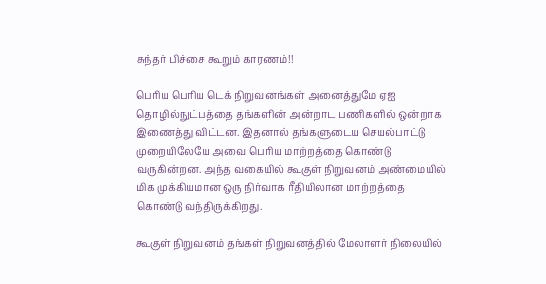சுந்தர் பிச்சை கூறும் காரணம்!!

பெரிய பெரிய டெக் நிறுவனங்கள் அனைத்துமே ஏஐ தொழில்நுட்பத்தை தங்களின் அன்றாட பணிகளில் ஒன்றாக இணைத்து விட்டன. இதனால் தங்களுடைய செயல்பாட்டு முறையிலேயே அவை பெரிய மாற்றத்தை கொண்டு வருகின்றன. அந்த வகையில் கூகுள் நிறுவனம் அண்மையில் மிக முக்கியமான ஒரு நிர்வாக ரீதியிலான மாற்றத்தை கொண்டு வந்திருக்கிறது.

கூகுள் நிறுவனம் தங்கள் நிறுவனத்தில் மேலாளர் நிலையில்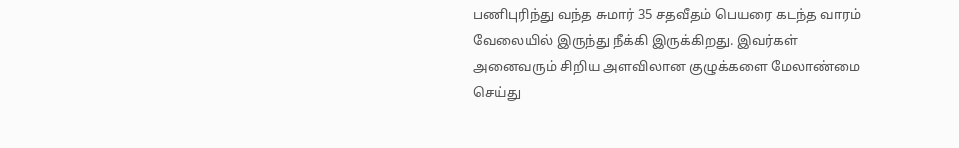பணிபுரிந்து வந்த சுமார் 35 சதவீதம் பெயரை கடந்த வாரம் வேலையில் இருந்து நீக்கி இருக்கிறது. இவர்கள் அனைவரும் சிறிய அளவிலான குழுக்களை மேலாண்மை செய்து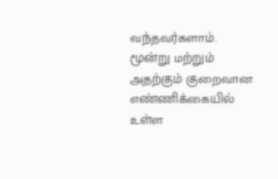வந்தவர்களாம். மூன்று மற்றும் அதற்கும் குறைவான எண்ணிக்கையில் உள்ள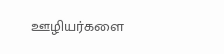ஊழியர்களை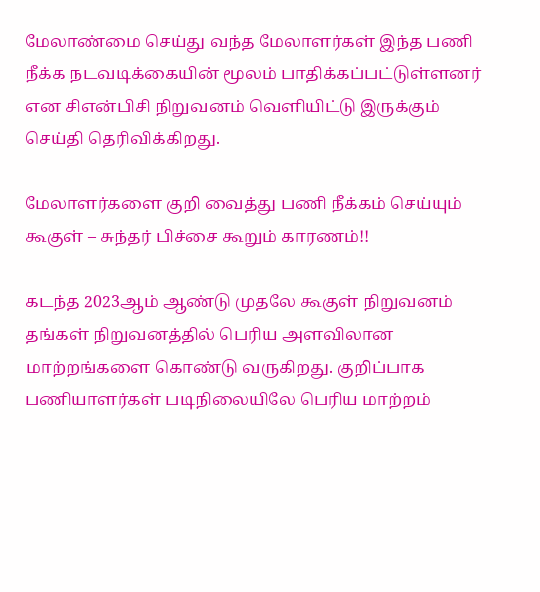மேலாண்மை செய்து வந்த மேலாளர்கள் இந்த பணி நீக்க நடவடிக்கையின் மூலம் பாதிக்கப்பட்டுள்ளனர் என சிஎன்பிசி நிறுவனம் வெளியிட்டு இருக்கும் செய்தி தெரிவிக்கிறது.

மேலாளர்களை குறி வைத்து பணி நீக்கம் செய்யும் கூகுள் – சுந்தர் பிச்சை கூறும் காரணம்!!

கடந்த 2023ஆம் ஆண்டு முதலே கூகுள் நிறுவனம் தங்கள் நிறுவனத்தில் பெரிய அளவிலான மாற்றங்களை கொண்டு வருகிறது. குறிப்பாக பணியாளர்கள் படிநிலையிலே பெரிய மாற்றம்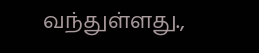வந்துள்ளது.,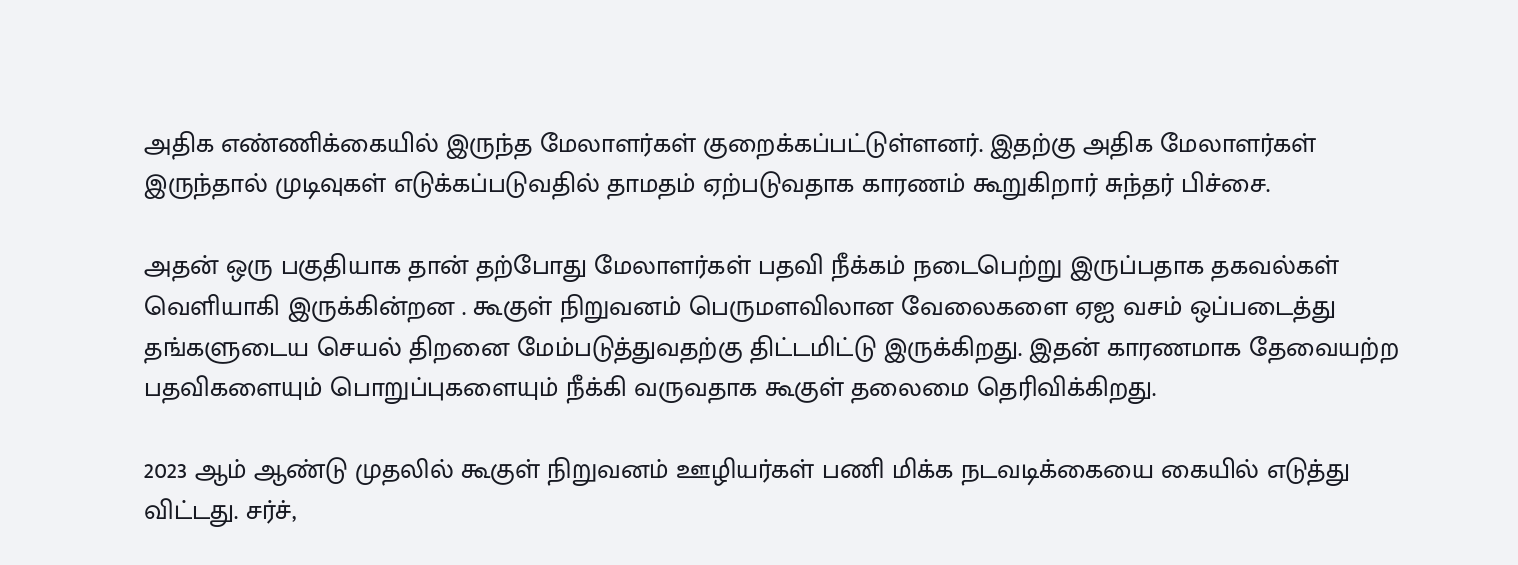அதிக எண்ணிக்கையில் இருந்த மேலாளர்கள் குறைக்கப்பட்டுள்ளனர். இதற்கு அதிக மேலாளர்கள் இருந்தால் முடிவுகள் எடுக்கப்படுவதில் தாமதம் ஏற்படுவதாக காரணம் கூறுகிறார் சுந்தர் பிச்சை.

அதன் ஒரு பகுதியாக தான் தற்போது மேலாளர்கள் பதவி நீக்கம் நடைபெற்று இருப்பதாக தகவல்கள் வெளியாகி இருக்கின்றன . கூகுள் நிறுவனம் பெருமளவிலான வேலைகளை ஏஐ வசம் ஒப்படைத்து தங்களுடைய செயல் திறனை மேம்படுத்துவதற்கு திட்டமிட்டு இருக்கிறது. இதன் காரணமாக தேவையற்ற பதவிகளையும் பொறுப்புகளையும் நீக்கி வருவதாக கூகுள் தலைமை தெரிவிக்கிறது.

2023 ஆம் ஆண்டு முதலில் கூகுள் நிறுவனம் ஊழியர்கள் பணி மிக்க நடவடிக்கையை கையில் எடுத்து விட்டது. சர்ச்,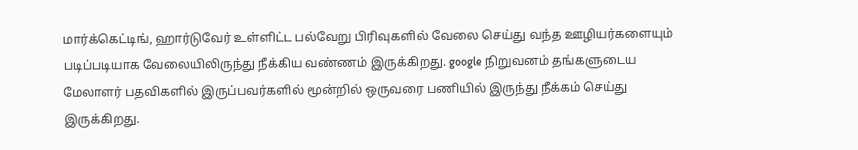மார்க்கெட்டிங், ஹார்டுவேர் உள்ளிட்ட பல்வேறு பிரிவுகளில் வேலை செய்து வந்த ஊழியர்களையும் படிப்படியாக வேலையிலிருந்து நீக்கிய வண்ணம் இருக்கிறது. google நிறுவனம் தங்களுடைய மேலாளர் பதவிகளில் இருப்பவர்களில் மூன்றில் ஒருவரை பணியில் இருந்து நீக்கம் செய்து இருக்கிறது.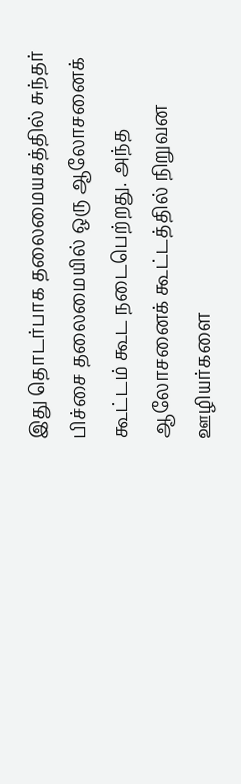இது தொடர்பாக தலைமையகத்தில் சுந்தர் பிச்சை தலைமையில் ஒரு ஆலோசனைக் கூட்டம் கூட நடைபெற்றது. அந்த ஆலோசனைக் கூட்டத்தில் நிறுவன ஊழியர்களை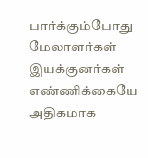பார்க்கும்போது மேலாளர்கள் இயக்குனர்கள் எண்ணிக்கையே அதிகமாக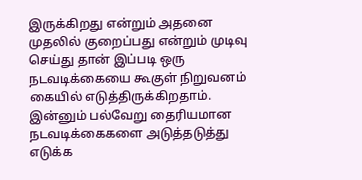இருக்கிறது என்றும் அதனை முதலில் குறைப்பது என்றும் முடிவு செய்து தான் இப்படி ஒரு நடவடிக்கையை கூகுள் நிறுவனம் கையில் எடுத்திருக்கிறதாம். இன்னும் பல்வேறு தைரியமான நடவடிக்கைகளை அடுத்தடுத்து எடுக்க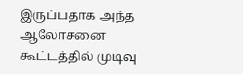இருப்பதாக அந்த ஆலோசனை கூட்டத்தில் முடிவு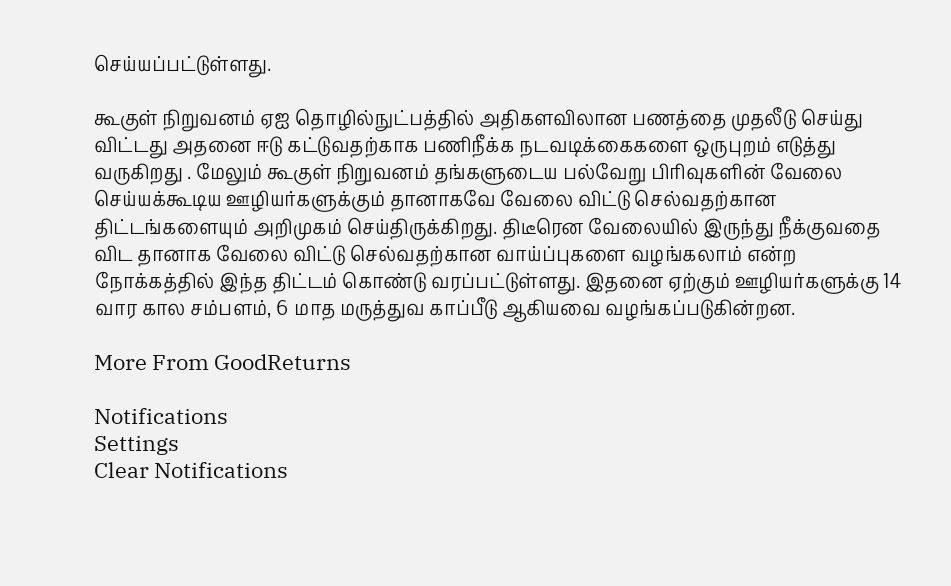செய்யப்பட்டுள்ளது.

கூகுள் நிறுவனம் ஏஐ தொழில்நுட்பத்தில் அதிகளவிலான பணத்தை முதலீடு செய்து விட்டது அதனை ஈடு கட்டுவதற்காக பணிநீக்க நடவடிக்கைகளை ஒருபுறம் எடுத்து வருகிறது . மேலும் கூகுள் நிறுவனம் தங்களுடைய பல்வேறு பிரிவுகளின் வேலை செய்யக்கூடிய ஊழியர்களுக்கும் தானாகவே வேலை விட்டு செல்வதற்கான திட்டங்களையும் அறிமுகம் செய்திருக்கிறது. திடீரென வேலையில் இருந்து நீக்குவதை விட தானாக வேலை விட்டு செல்வதற்கான வாய்ப்புகளை வழங்கலாம் என்ற நோக்கத்தில் இந்த திட்டம் கொண்டு வரப்பட்டுள்ளது. இதனை ஏற்கும் ஊழியர்களுக்கு 14 வார கால சம்பளம், 6 மாத மருத்துவ காப்பீடு ஆகியவை வழங்கப்படுகின்றன.

More From GoodReturns

Notifications
Settings
Clear Notifications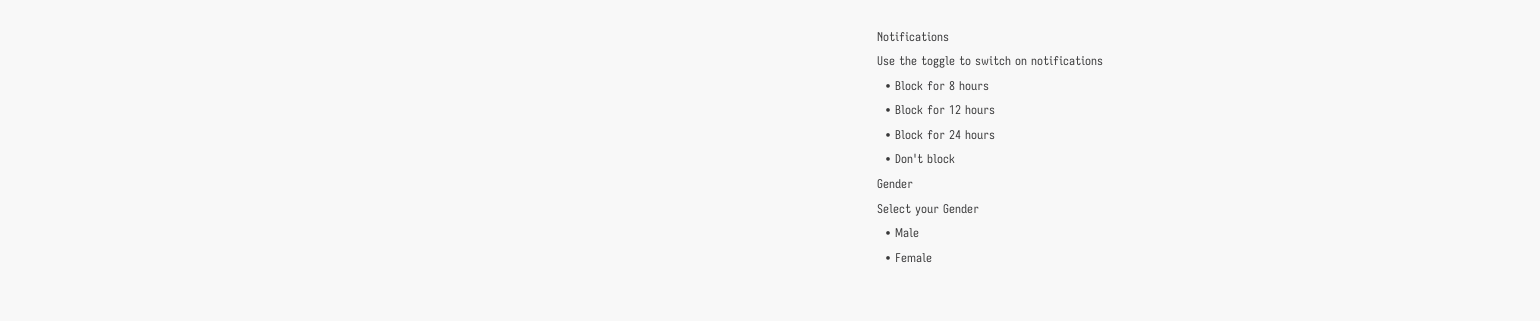Notifications
Use the toggle to switch on notifications
  • Block for 8 hours
  • Block for 12 hours
  • Block for 24 hours
  • Don't block
Gender
Select your Gender
  • Male
  • Female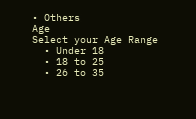• Others
Age
Select your Age Range
  • Under 18
  • 18 to 25
  • 26 to 35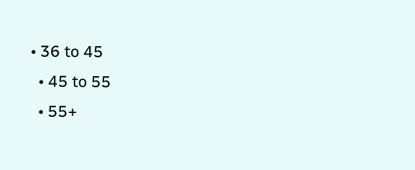• 36 to 45
  • 45 to 55
  • 55+